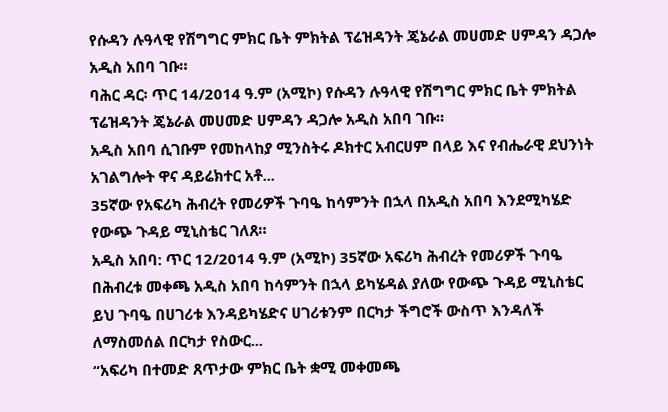የሱዳን ሉዓላዊ የሽግግር ምክር ቤት ምክትል ፕሬዝዳንት ጄኔራል መሀመድ ሀምዳን ዳጋሎ አዲስ አበባ ገቡ።
ባሕር ዳር፡ ጥር 14/2014 ዓ.ም (አሚኮ) የሱዳን ሉዓላዊ የሽግግር ምክር ቤት ምክትል ፕሬዝዳንት ጄኔራል መሀመድ ሀምዳን ዳጋሎ አዲስ አበባ ገቡ።
አዲስ አበባ ሲገቡም የመከላከያ ሚንስትሩ ዶክተር አብርሀም በላይ እና የብሔራዊ ደህንነት አገልግሎት ዋና ዳይሬክተር አቶ...
35ኛው የአፍሪካ ሕብረት የመሪዎች ጉባዔ ከሳምንት በኋላ በአዲስ አበባ እንደሚካሄድ የውጭ ጉዳይ ሚኒስቴር ገለጸ።
አዲስ አበባ: ጥር 12/2014 ዓ.ም (አሚኮ) 35ኛው አፍሪካ ሕብረት የመሪዎች ጉባዔ በሕብረቱ መቀጫ አዲስ አበባ ከሳምንት በኋላ ይካሄዳል ያለው የውጭ ጉዳይ ሚኒስቴር ይህ ጉባዔ በሀገሪቱ እንዳይካሄድና ሀገሪቱንም በርካታ ችግሮች ውስጥ እንዳለች ለማስመሰል በርካታ የስውር...
“አፍሪካ በተመድ ጸጥታው ምክር ቤት ቋሚ መቀመጫ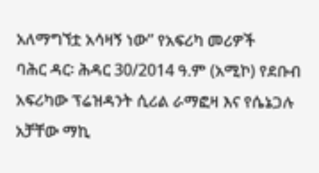አለማግኘቷ አሳዛኝ ነው” የአፍሪካ መሪዎች
ባሕር ዳር፡ ሕዳር 30/2014 ዓ.ም (አሚኮ) የደቡብ አፍሪካው ፕሬዝዳንት ሲሪል ራማፎዛ እና የሴኔጋሉ አቻቸው ማኪ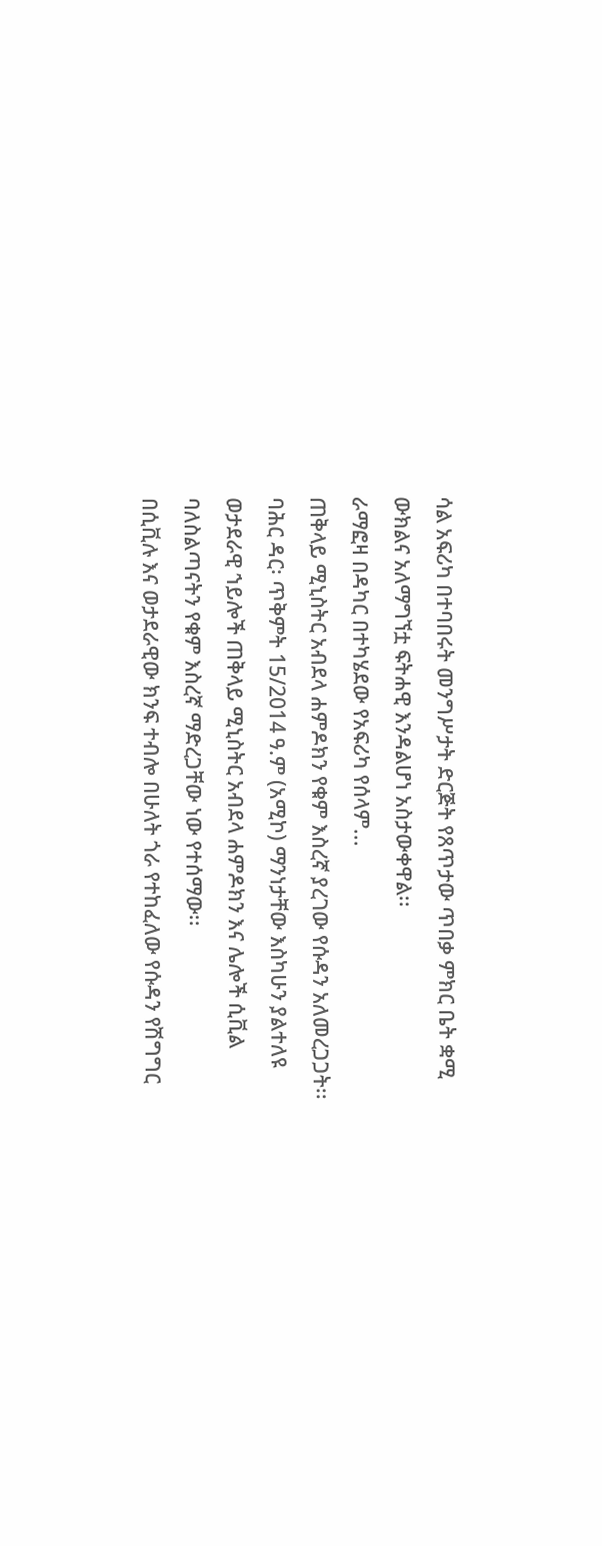ሳል አፍሪካ በተባበሩት መንግሥታት ድርጅት የጸጥታው ጥበቃ ምክር ቤት ቋሚ ውክልና አለማግኘቷ ፍትሐዊ እንዳልሆነ አስታውቀዋል፡፡
ራማፎዛ በዳካር በተካሄደው የአፍሪካ የሰላም...
ጠቅላይ ሚኒስትር አብደላ ሐምዶክን የቁም እስረኛ ያረገው የሱዳን አለመረጋጋት፡፡
ባሕር ዳር፡ ጥቅምት 15/2014 ዓ.ም (አሚኮ) ማንነታቸው እስካሁን ያልተለዩ ወታደራዊ ኀይሎች ጠቅላይ ሚኒስትር አብደላ ሐምዶክን እና ሌሎች ሲቪል ባለስልጣናትን የቁም እስረኛ ማድረጋቸው ነው የተሰማው፡፡
በሲቪሉ እና ወታደራዊው ክንፍ ተብሎ በሁለት ጎራ የተከፈለው የሱዳን የሽግግር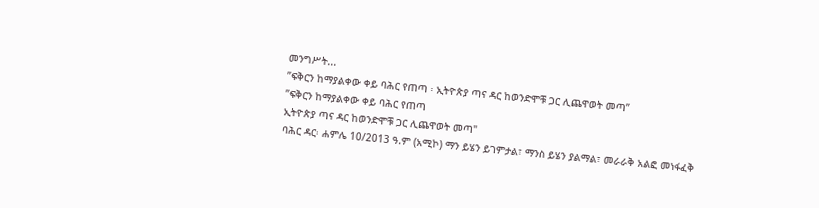መንግሥት...
ʺፍቅርን ከማያልቀው ቀይ ባሕር የጠጣ ፡ ኢትዮጵያ ጣና ዳር ከወንድሞቹ ጋር ሊጨዋወት መጣ”
ʺፍቅርን ከማያልቀው ቀይ ባሕር የጠጣ
ኢትዮጵያ ጣና ዳር ከወንድሞቹ ጋር ሊጨዋወት መጣ"
ባሕር ዳር፡ ሐምሌ 10/2013 ዓ.ም (አሚኮ) ማን ይሄን ይገምታል፣ ማንስ ይሄን ያልማል፣ መራራቅ አልፎ መነፋፈቅ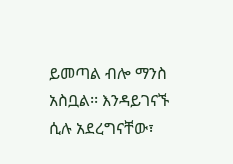ይመጣል ብሎ ማንስ አስቧል፡፡ እንዳይገናኙ ሲሉ አደረግናቸው፣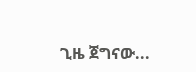ጊዜ ጀግናው...